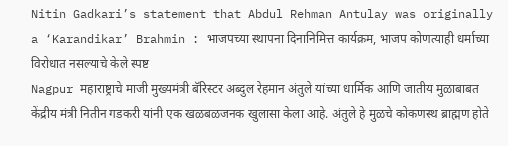Nitin Gadkari’s statement that Abdul Rehman Antulay was originally a ‘Karandikar’ Brahmin : भाजपच्या स्थापना दिनानिमित्त कार्यक्रम, भाजप कोणत्याही धर्माच्या विरोधात नसल्याचे केले स्पष्ट
Nagpur महाराष्ट्राचे माजी मुख्यमंत्री बॅरिस्टर अब्दुल रेहमान अंतुले यांच्या धार्मिक आणि जातीय मुळाबाबत केंद्रीय मंत्री नितीन गडकरी यांनी एक खळबळजनक खुलासा केला आहे. अंतुले हे मुळचे कोकणस्थ ब्राह्मण होते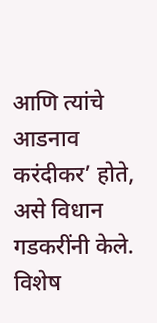आणि त्यांचे आडनाव करंदीकर’ होते, असे विधान गडकरींनी केले. विशेष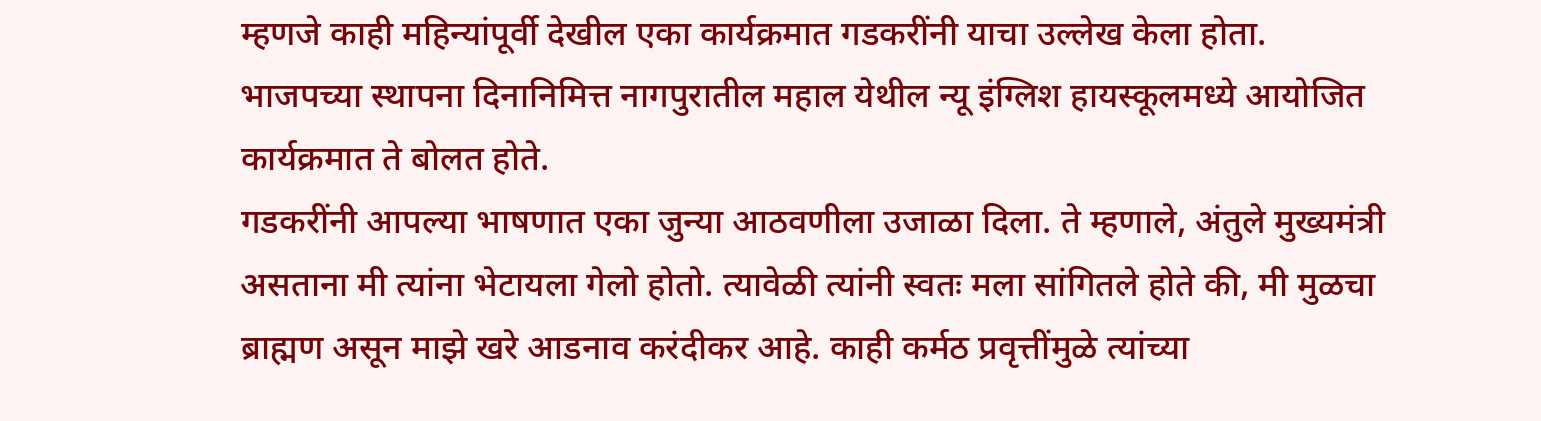म्हणजे काही महिन्यांपूर्वी देखील एका कार्यक्रमात गडकरींनी याचा उल्लेख केला होता.
भाजपच्या स्थापना दिनानिमित्त नागपुरातील महाल येथील न्यू इंग्लिश हायस्कूलमध्ये आयोजित कार्यक्रमात ते बोलत होते.
गडकरींनी आपल्या भाषणात एका जुन्या आठवणीला उजाळा दिला. ते म्हणाले, अंतुले मुख्यमंत्री असताना मी त्यांना भेटायला गेलो होतो. त्यावेळी त्यांनी स्वतः मला सांगितले होते की, मी मुळचा ब्राह्मण असून माझे खरे आडनाव करंदीकर आहे. काही कर्मठ प्रवृत्तींमुळे त्यांच्या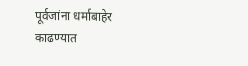पूर्वजांना धर्माबाहेर काढण्यात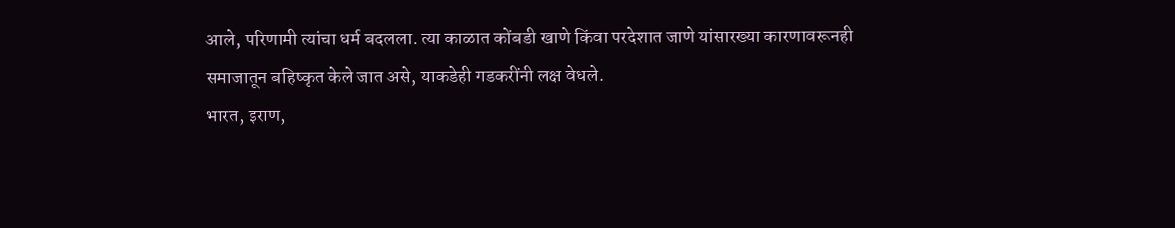आले, परिणामी त्यांचा धर्म बदलला. त्या काळात कोंबडी खाणे किंवा परदेशात जाणे यांसारख्या कारणावरूनही समाजातून बहिष्कृत केले जात असे, याकडेही गडकरींनी लक्ष वेधले.
भारत, इराण,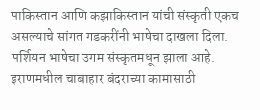पाकिस्तान आणि कझाकिस्तान यांची संस्कृती एकच असल्याचे सांगत गडकरींनी भाषेचा दाखला दिला. पर्शियन भाषेचा उगम संस्कृतमधून झाला आहे. इराणमधील चाबाहार बंदराच्या कामासाठी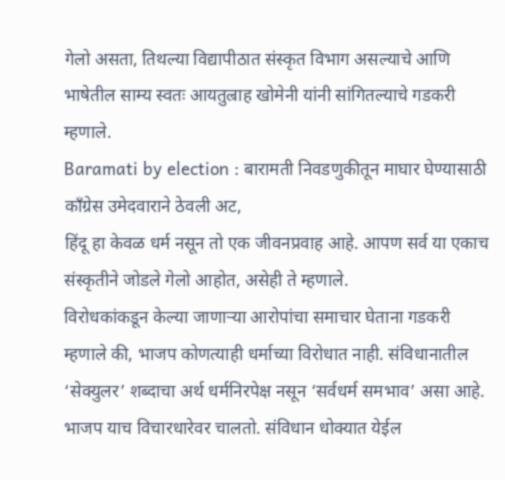गेलो असता, तिथल्या विद्यापीठात संस्कृत विभाग असल्याचे आणि भाषेतील साम्य स्वतः आयतुल्राह खोमेनी यांनी सांगितल्याचे गडकरी म्हणाले.
Baramati by election : बारामती निवडणुकीतून माघार घेण्यासाठी काँग्रेस उमेदवाराने ठेवली अट,
हिंदू हा केवळ धर्म नसून तो एक जीवनप्रवाह आहे. आपण सर्व या एकाच संस्कृतीने जोडले गेलो आहोत, असेही ते म्हणाले.
विरोधकांकडून केल्या जाणाऱ्या आरोपांचा समाचार घेताना गडकरी म्हणाले की, भाजप कोणत्याही धर्माच्या विरोधात नाही. संविधानातील ‘सेक्युलर’ शब्दाचा अर्थ धर्मनिरपेक्ष नसून ‘सर्वधर्म समभाव’ असा आहे. भाजप याच विचारधारेवर चालतो. संविधान धोक्यात येईल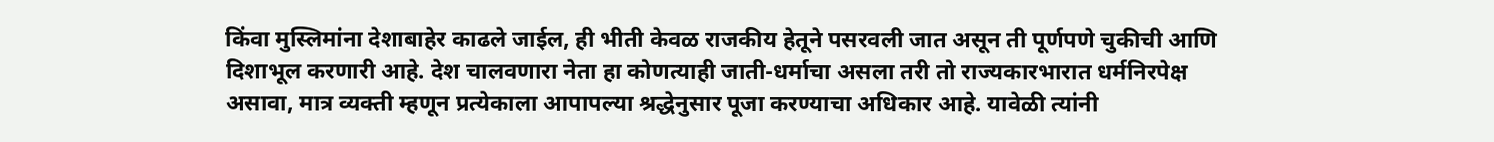किंवा मुस्लिमांना देशाबाहेर काढले जाईल, ही भीती केवळ राजकीय हेतूने पसरवली जात असून ती पूर्णपणे चुकीची आणि दिशाभूल करणारी आहे. देश चालवणारा नेता हा कोणत्याही जाती-धर्माचा असला तरी तो राज्यकारभारात धर्मनिरपेक्ष असावा, मात्र व्यक्ती म्हणून प्रत्येकाला आपापल्या श्रद्धेनुसार पूजा करण्याचा अधिकार आहे. यावेळी त्यांनी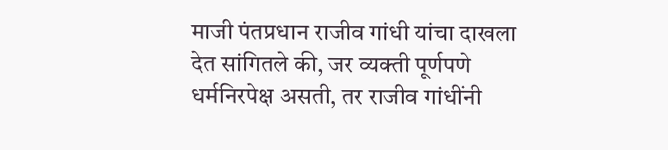माजी पंतप्रधान राजीव गांधी यांचा दाखला देत सांगितले की, जर व्यक्ती पूर्णपणे धर्मनिरपेक्ष असती, तर राजीव गांधींनी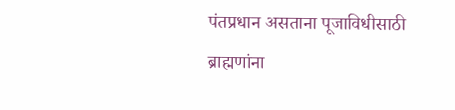पंतप्रधान असताना पूजाविधीसाठी ब्राह्मणांना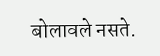बोलावले नसते.